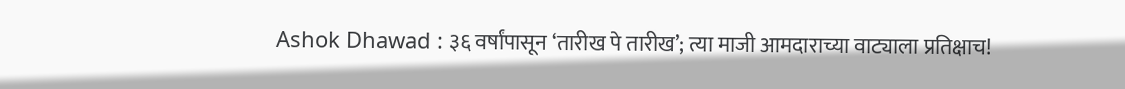Ashok Dhawad : ३६ वर्षांपासून ‘तारीख पे तारीख’; त्या माजी आमदाराच्या वाट्याला प्रतिक्षाच!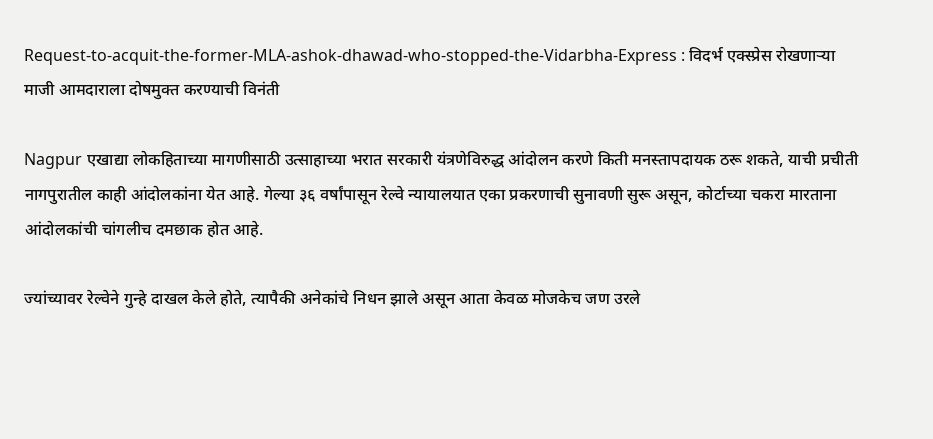Request-to-acquit-the-former-MLA-ashok-dhawad-who-stopped-the-Vidarbha-Express : विदर्भ एक्स्प्रेस रोखणाऱ्या माजी आमदाराला दोषमुक्त करण्याची विनंती

Nagpur एखाद्या लोकहिताच्या मागणीसाठी उत्साहाच्या भरात सरकारी यंत्रणेविरुद्ध आंदोलन करणे किती मनस्तापदायक ठरू शकते, याची प्रचीती नागपुरातील काही आंदोलकांना येत आहे. गेल्या ३६ वर्षांपासून रेल्वे न्यायालयात एका प्रकरणाची सुनावणी सुरू असून, कोर्टाच्या चकरा मारताना आंदोलकांची चांगलीच दमछाक होत आहे.

ज्यांच्यावर रेल्वेने गुन्हे दाखल केले होते, त्यापैकी अनेकांचे निधन झाले असून आता केवळ मोजकेच जण उरले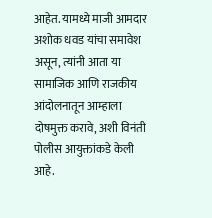आहेत. यामध्ये माजी आमदार अशोक धवड यांचा समावेश असून, त्यांनी आता या सामाजिक आणि राजकीय आंदोलनातून आम्हाला दोषमुक्त करावे, अशी विनंती पोलीस आयुक्तांकडे केली आहे.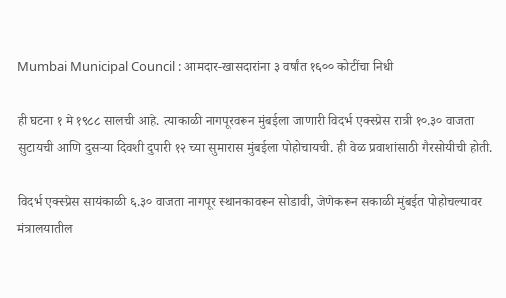Mumbai Municipal Council : आमदार-खासदारांना ३ वर्षांत १६०० कोटींचा निधी

ही घटना १ मे १९८८ सालची आहे. त्याकाळी नागपूरवरून मुंबईला जाणारी विदर्भ एक्स्प्रेस रात्री १०.३० वाजता सुटायची आणि दुसऱ्या दिवशी दुपारी १२ च्या सुमारास मुंबईला पोहोचायची. ही वेळ प्रवाशांसाठी गैरसोयीची होती.

विदर्भ एक्स्प्रेस सायंकाळी ६.३० वाजता नागपूर स्थानकावरून सोडावी, जेणेकरून सकाळी मुंबईत पोहोचल्यावर मंत्रालयातील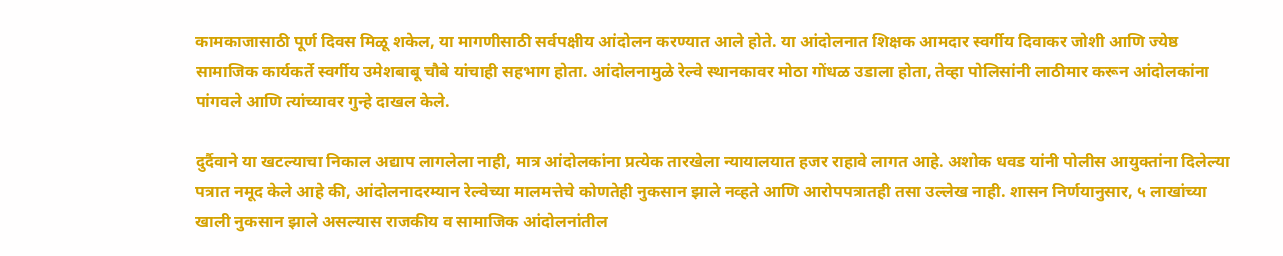कामकाजासाठी पूर्ण दिवस मिळू शकेल, या मागणीसाठी सर्वपक्षीय आंदोलन करण्यात आले होते. या आंदोलनात शिक्षक आमदार स्वर्गीय दिवाकर जोशी आणि ज्येष्ठ सामाजिक कार्यकर्ते स्वर्गीय उमेशबाबू चौबे यांचाही सहभाग होता. आंदोलनामुळे रेल्वे स्थानकावर मोठा गोंधळ उडाला होता, तेव्हा पोलिसांनी लाठीमार करून आंदोलकांना पांगवले आणि त्यांच्यावर गुन्हे दाखल केले.

दुर्दैवाने या खटल्याचा निकाल अद्याप लागलेला नाही, मात्र आंदोलकांना प्रत्येक तारखेला न्यायालयात हजर राहावे लागत आहे. अशोक धवड यांनी पोलीस आयुक्तांना दिलेल्या पत्रात नमूद केले आहे की, आंदोलनादरम्यान रेल्वेच्या मालमत्तेचे कोणतेही नुकसान झाले नव्हते आणि आरोपपत्रातही तसा उल्लेख नाही. शासन निर्णयानुसार, ५ लाखांच्या खाली नुकसान झाले असल्यास राजकीय व सामाजिक आंदोलनांतील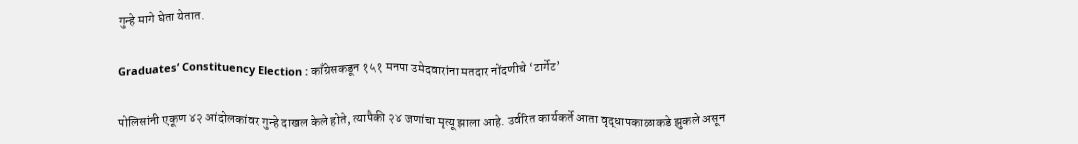गुन्हे मागे घेता येतात.

Graduates’ Constituency Election : काँग्रेसकडून १५१ मनपा उमेदवारांना मतदार नोंदणीचे ‘टार्गेट’

पोलिसांनी एकूण ४२ आंदोलकांवर गुन्हे दाखल केले होते, त्यापैकी २४ जणांचा मृत्यू झाला आहे. उर्वरित कार्यकर्ते आता वृद्धापकाळाकडे झुकले असून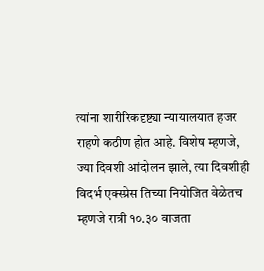त्यांना शारीरिकदृष्ट्या न्यायालयात हजर राहणे कठीण होत आहे. विशेष म्हणजे, ज्या दिवशी आंदोलन झाले, त्या दिवशीही विदर्भ एक्स्प्रेस तिच्या नियोजित वेळेतच म्हणजे रात्री १०.३० वाजता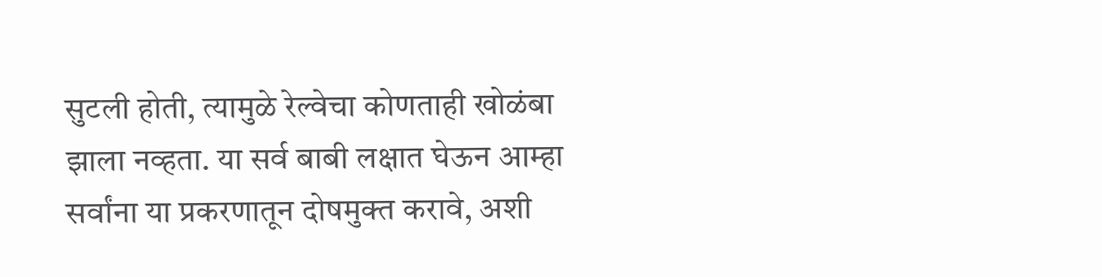सुटली होती, त्यामुळे रेल्वेचा कोणताही खोळंबा झाला नव्हता. या सर्व बाबी लक्षात घेऊन आम्हा सर्वांना या प्रकरणातून दोषमुक्त करावे, अशी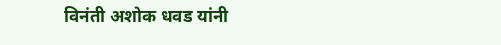विनंती अशोक धवड यांनी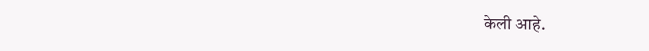केली आहे.